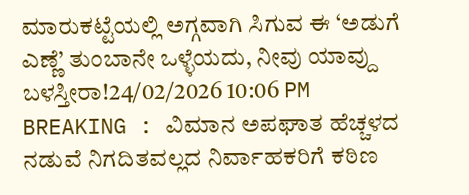ಮಾರುಕಟ್ಟೆಯಲ್ಲಿ ಅಗ್ಗವಾಗಿ ಸಿಗುವ ಈ ‘ಅಡುಗೆ ಎಣ್ಣೆ’ ತುಂಬಾನೇ ಒಳ್ಳೆಯದು, ನೀವು ಯಾವ್ದು ಬಳಸ್ತೀರಾ!24/02/2026 10:06 PM
BREAKING : ವಿಮಾನ ಅಪಘಾತ ಹೆಚ್ಚಳದ ನಡುವೆ ನಿಗದಿತವಲ್ಲದ ನಿರ್ವಾಹಕರಿಗೆ ಕಠಿಣ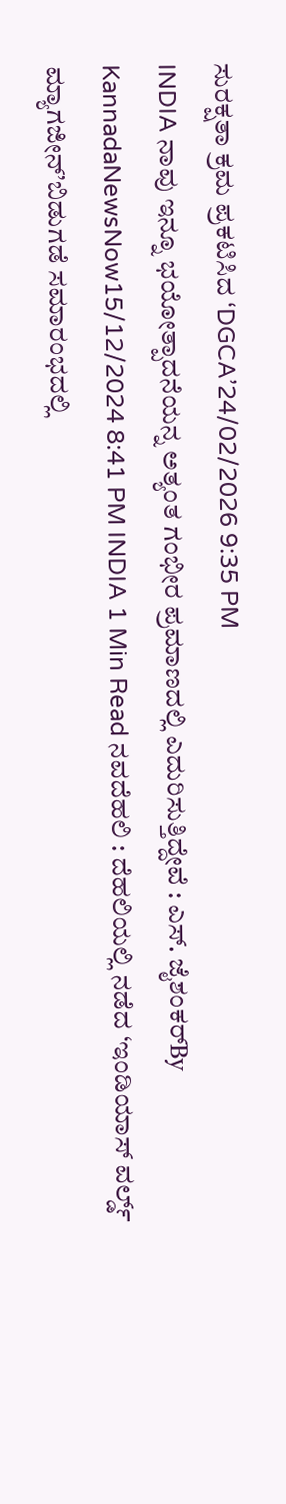ಸುರಕ್ಷತಾ ಕ್ರಮ ಪ್ರಕಟಿಸಿದ ‘DGCA’24/02/2026 9:35 PM
INDIA ನಾವು ಇನ್ನೂ ಭಯೋತ್ಪಾದನೆಯನ್ನ ಅತ್ಯಂತ ಗಂಭೀರ ಪ್ರಮಾಣದಲ್ಲಿ ಎದುರಿಸುತ್ತಿದ್ದೇವೆ : ಎಸ್. ಜೈಶಂಕರ್By KannadaNewsNow15/12/2024 8:41 PM INDIA 1 Min Read ನವದೆಹಲಿ : ದೆಹಲಿಯಲ್ಲಿ ನಡೆದ ‘ಇಂಡಿಯಾಸ್ ವರ್ಲ್ಡ್ ಮ್ಯಾಗಜೀನ್’ಬಿಡುಗಡೆ ಸಮಾರಂಭದಲ್ಲಿ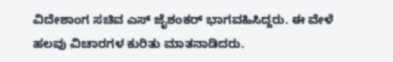ವಿದೇಶಾಂಗ ಸಚಿವ ಎಸ್ ಜೈಶಂಕರ್ ಭಾಗವಹಿಸಿದ್ದರು. ಈ ವೇಳೆ ಹಲವು ವಿಚಾರಗಳ ಕುರಿತು ಮಾತನಾಡಿದರು.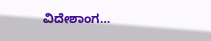ವಿದೇಶಾಂಗ…